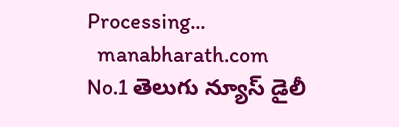Processing...
  manabharath.com
No.1 తెలుగు న్యూస్ డైలీ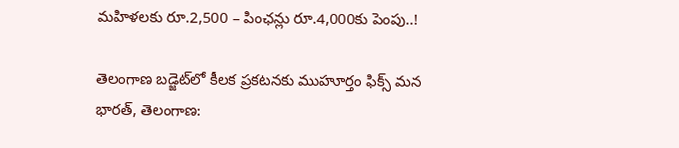మహిళలకు రూ.2,500 – పింఛన్లు రూ.4,000కు పెంపు..!

తెలంగాణ బడ్జెట్‌లో కీలక ప్రకటనకు ముహూర్తం ఫిక్స్ మన భారత్, తెలంగాణ: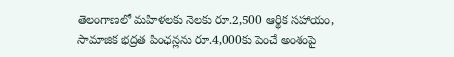తెలంగాణలో మహిళలకు నెలకు రూ.2,500 ఆర్థిక సహాయం, సామాజిక భద్రత పింఛన్లను రూ.4,000కు పెంచే అంశంపై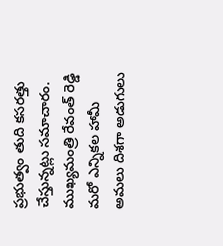ప్రభుత్వం తుది కసరత్తు చేస్తున్నట్లు సమాచారం. ముఖ్యమంత్రి రేవంత్ రెడ్డి మరో ఎన్నికల హామీ అమలు దిశగా అడుగులు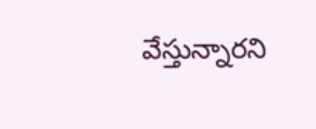వేస్తున్నారని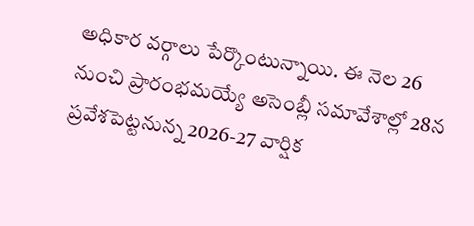అధికార వర్గాలు పేర్కొంటున్నాయి. ఈ నెల 26 నుంచి ప్రారంభమయ్యే అసెంబ్లీ సమావేశాల్లో 28న ప్రవేశపెట్టనున్న 2026-27 వార్షిక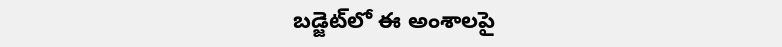బడ్జెట్‌లో ఈ అంశాలపై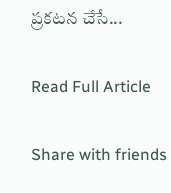ప్రకటన చేసే...

Read Full Article

Share with friends